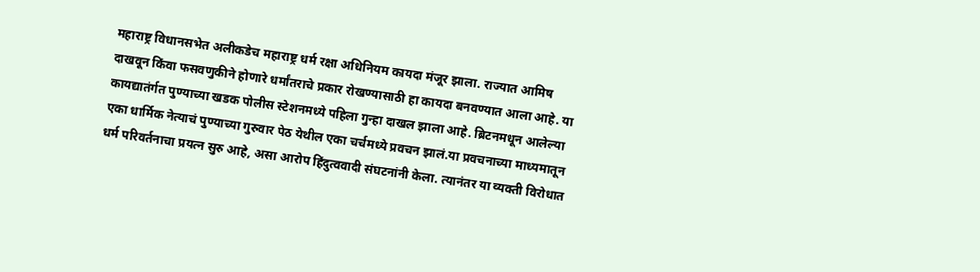महाराष्ट्र विधानसभेत अलीकडेच महाराष्ट्र धर्म रक्षा अधिनियम कायदा मंजूर झाला. राज्यात आमिष दाखवून किंवा फसवणुकीने होणारे धर्मांतराचे प्रकार रोखण्यासाठी हा कायदा बनवण्यात आला आहे. या कायद्यातंर्गत पुण्याच्या खडक पोलीस स्टेशनमध्ये पहिला गुन्हा दाखल झाला आहे. ब्रिटनमधून आलेल्या एका धार्मिक नेत्याचं पुण्याच्या गुरुवार पेठ येथील एका चर्चमध्ये प्रवचन झालं.या प्रवचनाच्या माध्यमातून धर्म परिवर्तनाचा प्रयत्न सुरु आहे, असा आरोप हिंदुत्ववादी संघटनांनी केला. त्यानंतर या व्यक्ती विरोधात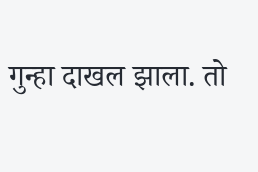गुन्हा दाखल झाला. तो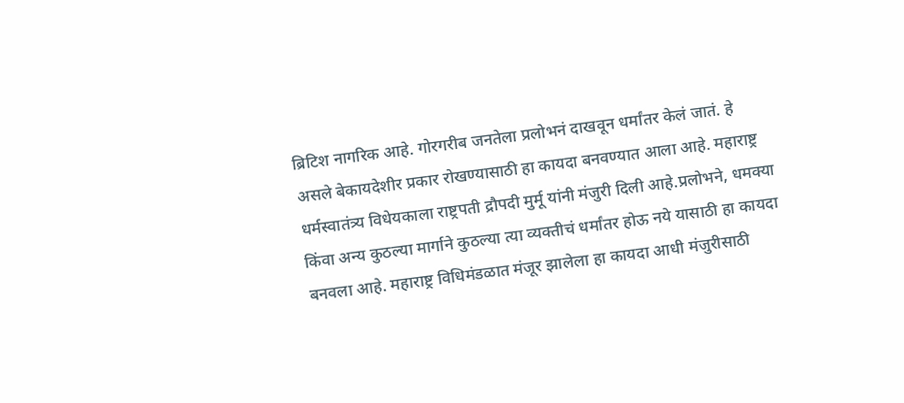ब्रिटिश नागरिक आहे. गोरगरीब जनतेला प्रलोभनं दाखवून धर्मांतर केलं जातं. हे असले बेकायदेशीर प्रकार रोखण्यासाठी हा कायदा बनवण्यात आला आहे. महाराष्ट्र धर्मस्वातंत्र्य विधेयकाला राष्ट्रपती द्रौपदी मुर्मू यांनी मंजुरी दिली आहे.प्रलोभने, धमक्या किंवा अन्य कुठल्या मार्गाने कुठल्या त्या व्यक्तीचं धर्मांतर होऊ नये यासाठी हा कायदा बनवला आहे. महाराष्ट्र विधिमंडळात मंजूर झालेला हा कायदा आधी मंजुरीसाठी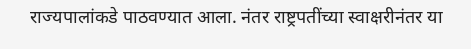राज्यपालांकडे पाठवण्यात आला. नंतर राष्ट्रपतींच्या स्वाक्षरीनंतर या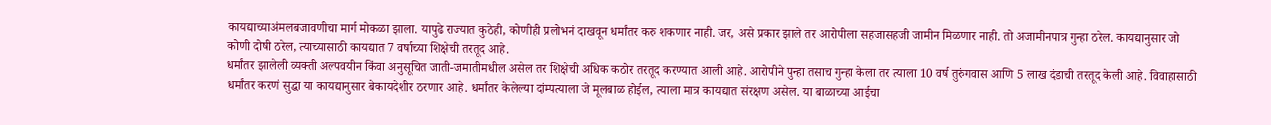कायद्याच्याअंमलबजावणीचा मार्ग मोकळा झाला. यापुढे राज्यात कुठेही, कोणीही प्रलोभनं दाखवून धर्मांतर करु शकणार नाही. जर, असे प्रकार झाले तर आरोपीला सहजासहजी जामीन मिळणार नाही. तो अजामीनपात्र गुन्हा ठरेल. कायद्यानुसार जो कोणी दोषी ठरेल, त्याच्यासाठी कायद्यात 7 वर्षाच्या शिक्षेची तरतूद आहे.
धर्मांतर झालेली व्यक्ती अल्पवयीन किंवा अनुसूचित जाती-जमातीमधील असेल तर शिक्षेची अधिक कठोर तरतूद करण्यात आली आहे. आरोपीने पुन्हा तसाच गुन्हा केला तर त्याला 10 वर्ष तुरुंगवास आणि 5 लाख दंडाची तरतूद केली आहे. विवाहासाठी धर्मांतर करणं सुद्धा या कायद्यानुसार बेकायदेशीर ठरणार आहे. धर्मांतर केलेल्या दांम्पत्याला जे मूलबाळ होईल, त्याला मात्र कायद्यात संरक्षण असेल. या बाळाच्या आईचा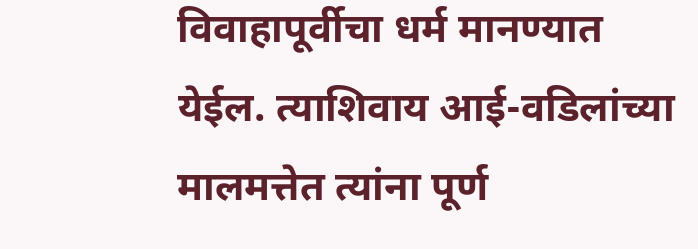विवाहापूर्वीचा धर्म मानण्यात येईल. त्याशिवाय आई-वडिलांच्या मालमत्तेत त्यांना पूर्ण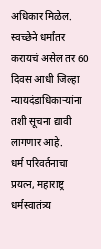अधिकार मिळेल. स्वच्छेने धर्मांतर करायचं असेल तर 60 दिवस आधी जिल्हा न्यायदंडाधिकाऱ्यांना तशी सूचना द्यावी लागणार आहे.
धर्म परिवर्तनाचा प्रयत्न, महाराष्ट्र धर्मस्वातंत्र्य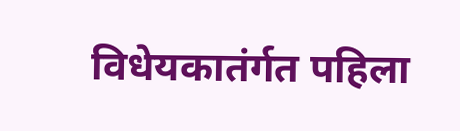विधेयकातंर्गत पहिला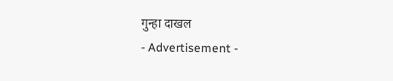गुन्हा दाखल
- Advertisement -